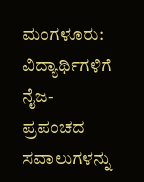ಮಂಗಳೂರು: ವಿದ್ಯಾರ್ಥಿಗಳಿಗೆ ನೈಜ-ಪ್ರಪಂಚದ ಸವಾಲುಗಳನ್ನು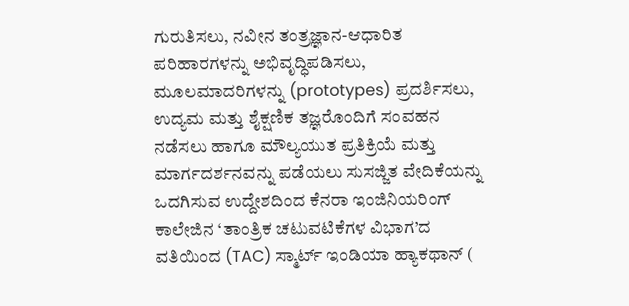ಗುರುತಿಸಲು, ನವೀನ ತಂತ್ರಜ್ಞಾನ-ಆಧಾರಿತ ಪರಿಹಾರಗಳನ್ನು ಅಭಿವೃದ್ಧಿಪಡಿಸಲು, ಮೂಲಮಾದರಿಗಳನ್ನು (prototypes) ಪ್ರದರ್ಶಿಸಲು, ಉದ್ಯಮ ಮತ್ತು ಶೈಕ್ಷಣಿಕ ತಜ್ಞರೊಂದಿಗೆ ಸಂವಹನ ನಡೆಸಲು ಹಾಗೂ ಮೌಲ್ಯಯುತ ಪ್ರತಿಕ್ರಿಯೆ ಮತ್ತು ಮಾರ್ಗದರ್ಶನವನ್ನು ಪಡೆಯಲು ಸುಸಜ್ಜಿತ ವೇದಿಕೆಯನ್ನು ಒದಗಿಸುವ ಉದ್ದೇಶದಿಂದ ಕೆನರಾ ಇಂಜಿನಿಯರಿಂಗ್ ಕಾಲೇಜಿನ ‘ತಾಂತ್ರಿಕ ಚಟುವಟಿಕೆಗಳ ವಿಭಾಗ’ದ ವತಿಯಿಂದ (TAC) ಸ್ಮಾರ್ಟ್ ಇಂಡಿಯಾ ಹ್ಯಾಕಥಾನ್ (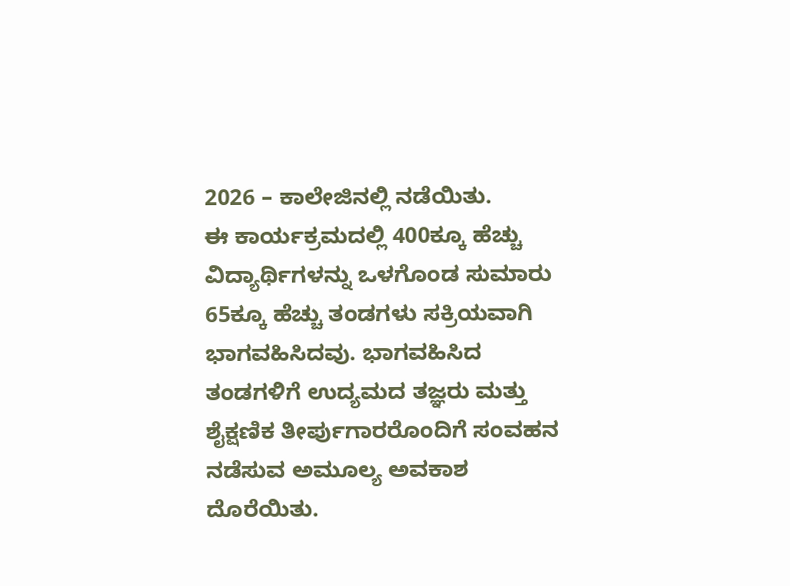2026 – ಕಾಲೇಜಿನಲ್ಲಿ ನಡೆಯಿತು.
ಈ ಕಾರ್ಯಕ್ರಮದಲ್ಲಿ 400ಕ್ಕೂ ಹೆಚ್ಚು ವಿದ್ಯಾರ್ಥಿಗಳನ್ನು ಒಳಗೊಂಡ ಸುಮಾರು 65ಕ್ಕೂ ಹೆಚ್ಚು ತಂಡಗಳು ಸಕ್ರಿಯವಾಗಿ ಭಾಗವಹಿಸಿದವು. ಭಾಗವಹಿಸಿದ ತಂಡಗಳಿಗೆ ಉದ್ಯಮದ ತಜ್ಞರು ಮತ್ತು ಶೈಕ್ಷಣಿಕ ತೀರ್ಪುಗಾರರೊಂದಿಗೆ ಸಂವಹನ ನಡೆಸುವ ಅಮೂಲ್ಯ ಅವಕಾಶ ದೊರೆಯಿತು.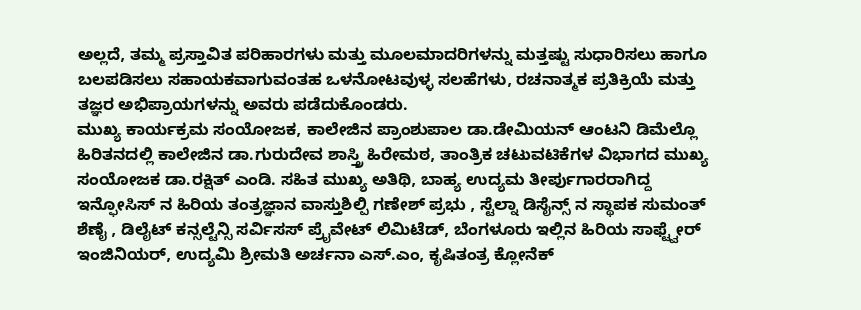ಅಲ್ಲದೆ, ತಮ್ಮ ಪ್ರಸ್ತಾವಿತ ಪರಿಹಾರಗಳು ಮತ್ತು ಮೂಲಮಾದರಿಗಳನ್ನು ಮತ್ತಷ್ಟು ಸುಧಾರಿಸಲು ಹಾಗೂ ಬಲಪಡಿಸಲು ಸಹಾಯಕವಾಗುವಂತಹ ಒಳನೋಟವುಳ್ಳ ಸಲಹೆಗಳು, ರಚನಾತ್ಮಕ ಪ್ರತಿಕ್ರಿಯೆ ಮತ್ತು ತಜ್ಞರ ಅಭಿಪ್ರಾಯಗಳನ್ನು ಅವರು ಪಡೆದುಕೊಂಡರು.
ಮುಖ್ಯ ಕಾರ್ಯಕ್ರಮ ಸಂಯೋಜಕ, ಕಾಲೇಜಿನ ಪ್ರಾಂಶುಪಾಲ ಡಾ.ಡೇಮಿಯನ್ ಆಂಟನಿ ಡಿಮೆಲ್ಲೊ ಹಿರಿತನದಲ್ಲಿ ಕಾಲೇಜಿನ ಡಾ.ಗುರುದೇವ ಶಾಸ್ತ್ರಿ ಹಿರೇಮಠ, ತಾಂತ್ರಿಕ ಚಟುವಟಿಕೆಗಳ ವಿಭಾಗದ ಮುಖ್ಯ ಸಂಯೋಜಕ ಡಾ.ರಕ್ಷಿತ್ ಎಂಡಿ. ಸಹಿತ ಮುಖ್ಯ ಅತಿಥಿ, ಬಾಹ್ಯ ಉದ್ಯಮ ತೀರ್ಪುಗಾರರಾಗಿದ್ದ ಇನ್ಫೋಸಿಸ್ ನ ಹಿರಿಯ ತಂತ್ರಜ್ಞಾನ ವಾಸ್ತುಶಿಲ್ಪಿ ಗಣೇಶ್ ಪ್ರಭು , ಸ್ಟೆಲ್ನಾ ಡಿಸೈನ್ಸ್ ನ ಸ್ಥಾಪಕ ಸುಮಂತ್ ಶೆಣೈ , ಡಿಲೈಟ್ ಕನ್ಸಲ್ಟೆನ್ಸಿ ಸರ್ವಿಸಸ್ ಪ್ರೈವೇಟ್ ಲಿಮಿಟೆಡ್, ಬೆಂಗಳೂರು ಇಲ್ಲಿನ ಹಿರಿಯ ಸಾಫ್ಟ್ವೇರ್ ಇಂಜಿನಿಯರ್, ಉದ್ಯಮಿ ಶ್ರೀಮತಿ ಅರ್ಚನಾ ಎಸ್.ಎಂ, ಕೃಷಿತಂತ್ರ ಕ್ಲೋನೆಕ್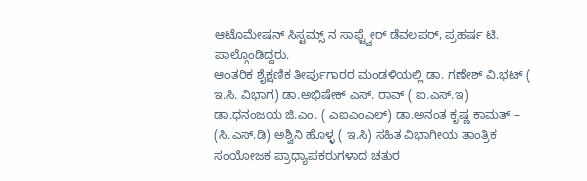ಆಟೊಮೇಷನ್ ಸಿಸ್ಟಮ್ಸ್ ನ ಸಾಫ್ಟ್ವೇರ್ ಡೆವಲಪರ್, ಪ್ರಹರ್ಷ ಟಿ. ಪಾಲ್ಗೊಂಡಿದ್ದರು.
ಆಂತರಿಕ ಶೈಕ್ಷಣಿಕ ತೀರ್ಪುಗಾರರ ಮಂಡಳಿಯಲ್ಲಿ ಡಾ. ಗಣೇಶ್ ವಿ.ಭಟ್ ( ಇ.ಸಿ. ವಿಭಾಗ) ಡಾ.ಅಭಿಷೇಕ್ ಎಸ್. ರಾವ್ ( ಐ.ಎಸ್.ಇ) ಡಾ.ಧನಂಜಯ ಜಿ.ಎಂ. ( ಎಐಎಂಎಲ್) ಡಾ.ಅನಂತ ಕೃಷ್ಣ ಕಾಮತ್ – (ಸಿ.ಎಸ್.ಡಿ) ಅಶ್ವಿನಿ ಹೊಳ್ಳ ( ಇ.ಸಿ) ಸಹಿತ ವಿಭಾಗೀಯ ತಾಂತ್ರಿಕ ಸಂಯೋಜಕ ಪ್ರಾಧ್ಯಾಪಕರುಗಳಾದ ಚತುರ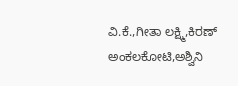ವಿ.ಕೆ.,ಗೀತಾ ಲಕ್ಷ್ಮಿ,ಕಿರಣ್ ಅಂಕಲಕೋಟಿ,ಅಶ್ವಿನಿ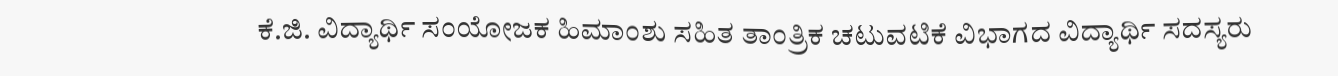ಕೆ.ಜಿ. ವಿದ್ಯಾರ್ಥಿ ಸಂಯೋಜಕ ಹಿಮಾಂಶು ಸಹಿತ ತಾಂತ್ರಿಕ ಚಟುವಟಿಕೆ ವಿಭಾಗದ ವಿದ್ಯಾರ್ಥಿ ಸದಸ್ಯರು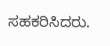ಸಹಕರಿಸಿದರು.